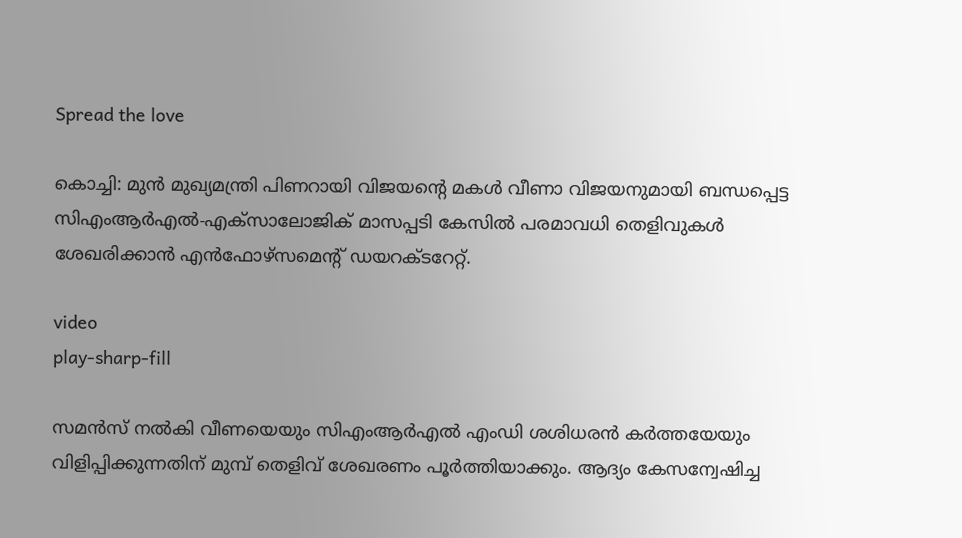Spread the love

കൊച്ചി: മുൻ മുഖ്യമന്ത്രി പിണറായി വിജയന്റെ മകള്‍ വീണാ വിജയനുമായി ബന്ധപ്പെട്ട സിഎംആർഎല്‍-എക്സാലോജിക് മാസപ്പടി കേസില്‍ പരമാവധി തെളിവുകള്‍ ശേഖരിക്കാൻ എൻഫോഴ്സമെന്റ് ഡയറക്ടറേറ്റ്.

video
play-sharp-fill

സമൻസ് നല്‍കി വീണയെയും സിഎംആർഎല്‍ എംഡി ശശിധരൻ കര്‍ത്തയേയും വിളിപ്പിക്കുന്നതിന് മുമ്പ് തെളിവ് ശേഖരണം പൂര്‍ത്തിയാക്കും. ആദ്യം കേസന്വേഷിച്ച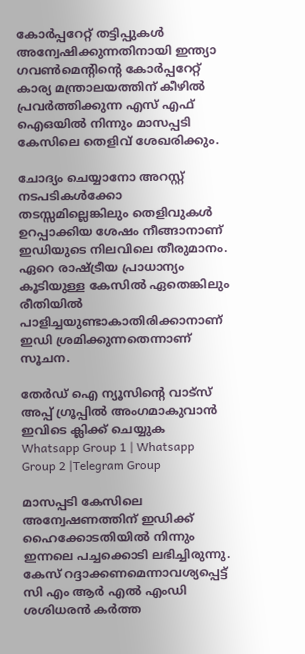കോർപ്പറേറ്റ് തട്ടിപ്പുകള്‍ അന്വേഷിക്കുന്നതിനായി ഇന്ത്യാ ഗവണ്‍മെന്റിന്റെ കോർപ്പറേറ്റ് കാര്യ മന്ത്രാലയത്തിന് കീഴില്‍ പ്രവർത്തിക്കുന്ന എസ് എഫ് ഐഒയില്‍ നിന്നും മാസപ്പടി കേസിലെ തെളിവ് ശേഖരിക്കും.

ചോദ്യം ചെയ്യാനോ അറസ്റ്റ് നടപടികള്‍ക്കോ തടസ്സമില്ലെങ്കിലും തെളിവുകള്‍ ഉറപ്പാക്കിയ ശേഷം നീങ്ങാനാണ് ഇഡിയുടെ നിലവിലെ തീരുമാനം. ഏറെ രാഷ്ട്രീയ പ്രാധാന്യം കൂടിയുള്ള കേസില്‍ ഏതെങ്കിലും രീതിയില്‍ പാളിച്ചയുണ്ടാകാതിരിക്കാനാണ് ഇഡി ശ്രമിക്കുന്നതെന്നാണ് സൂചന.

തേർഡ് ഐ ന്യൂസിന്റെ വാട്സ് അപ്പ് ഗ്രൂപ്പിൽ അംഗമാകുവാൻ ഇവിടെ ക്ലിക്ക് ചെയ്യുക
Whatsapp Group 1 | Whatsapp Group 2 |Telegram Group

മാസപ്പടി കേസിലെ അന്വേഷണത്തിന് ഇഡിക്ക് ഹൈക്കോടതിയില്‍ നിന്നും ഇന്നലെ പച്ചക്കൊടി ലഭിച്ചിരുന്നു. കേസ് റദ്ദാക്കണമെന്നാവശ്യപ്പെട്ട് സി എം ആർ‍ എല്‍ എംഡി ശശിധരൻ കർത്ത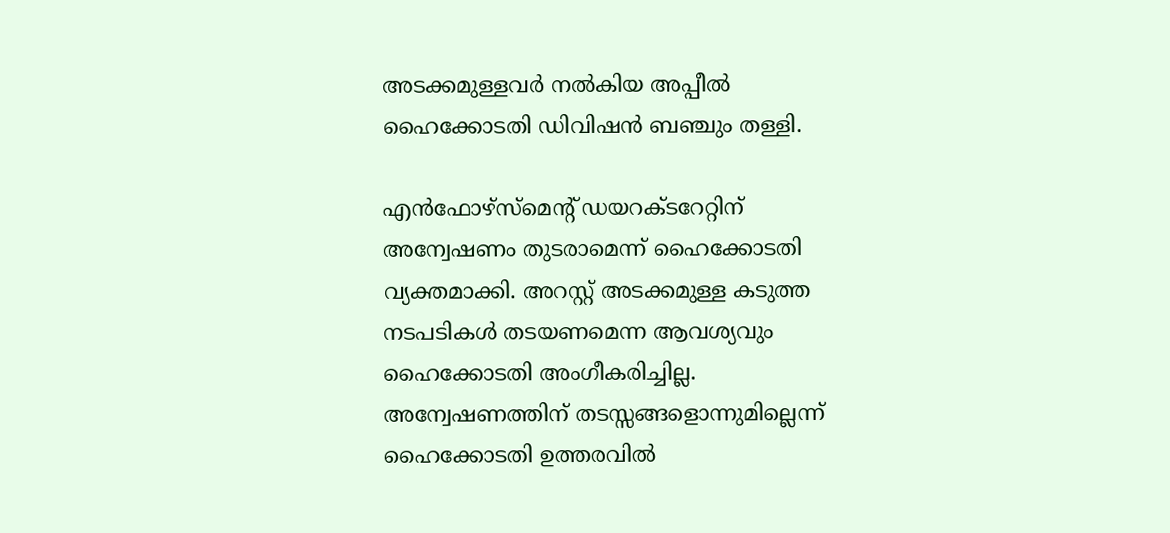അടക്കമുള്ളവർ നല്‍കിയ അപ്പീല്‍ ഹൈക്കോടതി ഡിവിഷൻ ബഞ്ചും തള്ളി.

എൻഫോഴ്സ്മെന്‍റ് ഡയറക്ടറേറ്റിന് അന്വേഷണം തുടരാമെന്ന് ഹൈക്കോടതി വ്യക്തമാക്കി. അറസ്റ്റ് അടക്കമുള്ള കടുത്ത നടപടികള്‍ തടയണമെന്ന ആവശ്യവും ഹൈക്കോടതി അംഗീകരിച്ചില്ല. അന്വേഷണത്തിന് തടസ്സങ്ങളൊന്നുമില്ലെന്ന് ഹൈക്കോടതി ഉത്തരവില്‍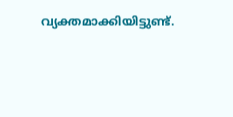വ്യക്തമാക്കിയിട്ടുണ്ട്.